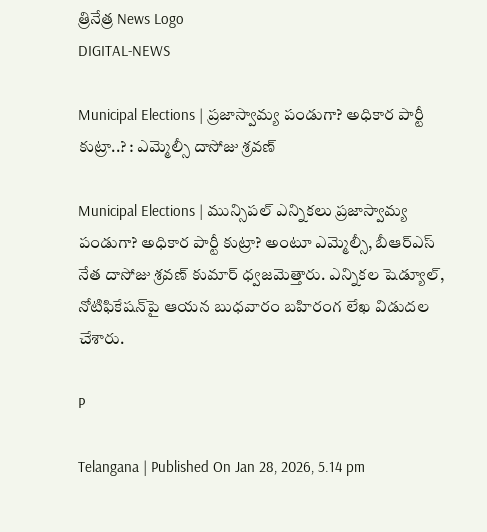త్రినేత్ర News Logo
DIGITAL-NEWS

Municipal Elections | ప్రజాస్వామ్య పండుగా? అధికార పార్టీ కుట్రా..? : ఎమ్మెల్సీ దాసోజు శ్ర‌వ‌ణ్

Municipal Elections | మున్సిప‌ల్ ఎన్నిక‌లు ప్రజాస్వామ్య పండుగా? అధికార పార్టీ కుట్రా? అంటూ ఎమ్మెల్సీ, బీఆర్ఎస్ నేత దాసోజు శ్ర‌వ‌ణ్ కుమార్ ధ్వ‌జ‌మెత్తారు. ఎన్నిక‌ల షెడ్యూల్‌, నోటిఫికేష‌న్‌పై ఆయ‌న బుధ‌వారం బ‌హిరంగ లేఖ విడుద‌ల చేశారు.

P

Telangana | Published On Jan 28, 2026, 5.14 pm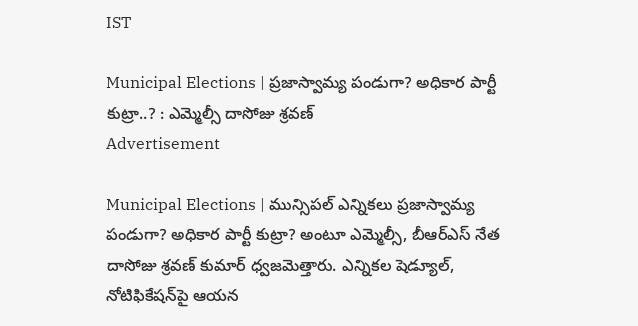IST

Municipal Elections | ప్రజాస్వామ్య పండుగా? అధికార పార్టీ కుట్రా..? : ఎమ్మెల్సీ దాసోజు శ్ర‌వ‌ణ్
Advertisement

Municipal Elections | మున్సిప‌ల్ ఎన్నిక‌లు ప్రజాస్వామ్య పండుగా? అధికార పార్టీ కుట్రా? అంటూ ఎమ్మెల్సీ, బీఆర్ఎస్ నేత దాసోజు శ్ర‌వ‌ణ్ కుమార్ ధ్వ‌జ‌మెత్తారు. ఎన్నిక‌ల షెడ్యూల్‌, నోటిఫికేష‌న్‌పై ఆయ‌న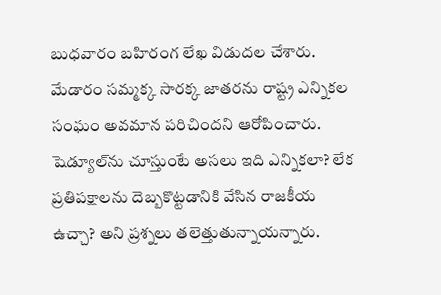బుధ‌వారం బ‌హిరంగ లేఖ విడుద‌ల చేశారు. మేడారం స‌మ్మ‌క్క సార‌క్క జాత‌ర‌ను రాష్ట్ర ఎన్నిక‌ల సంఘం అవ‌మాన ప‌రిచింద‌ని ఆరోపించారు. షెడ్యూల్‌ను చూస్తుంటే అసలు ఇది ఎన్నికలా? లేక ప్రతిపక్షాలను దెబ్బకొట్టడానికి వేసిన రాజ‌కీయ ఉచ్చా? అని ప్ర‌శ్న‌లు త‌లెత్తుతున్నాయ‌న్నారు.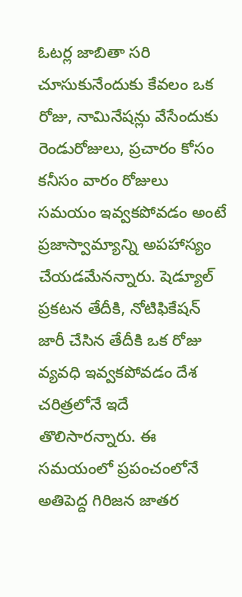ఓట‌ర్ల జాబితా స‌రి చూసుకునేందుకు కేవ‌లం ఒక రోజు, నామినేష‌న్లు వేసేందుకు రెండురోజులు, ప్ర‌చారం కోసం క‌నీసం వారం రోజులు స‌మ‌యం ఇవ్వ‌క‌పోవ‌డం అంటే ప్రజాస్వామ్యాన్ని అప‌హాస్యం చేయ‌డ‌మేన‌న్నారు. షెడ్యూల్ ప్ర‌క‌ట‌న తేదీకి, నోటిఫికేష‌న్ జారీ చేసిన తేదీకి ఒక రోజు వ్య‌వ‌ధి ఇవ్వ‌క‌పోవ‌డం దేశ చ‌రిత్ర‌లోనే ఇదే తొలిసార‌న్నారు. ఈ స‌మ‌యంలో ప్ర‌పంచంలోనే అతిపెద్ద గిరిజ‌న జాత‌ర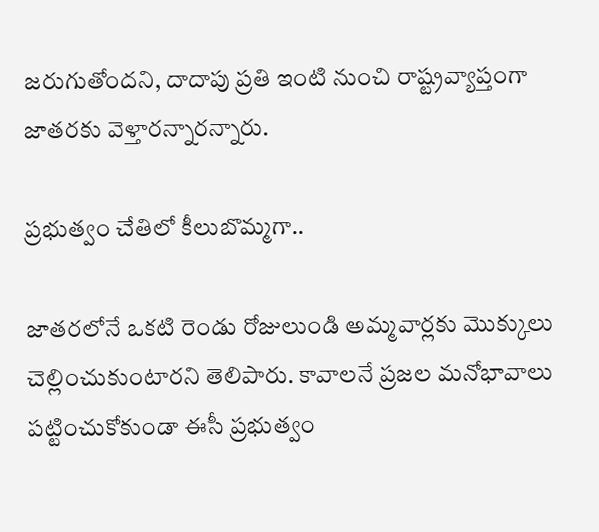జ‌రుగుతోంద‌ని, దాదాపు ప్ర‌తి ఇంటి నుంచి రాష్ట్ర‌వ్యాప్తంగా జాత‌ర‌కు వెళ్తార‌న్నార‌న్నారు.

ప్ర‌భుత్వం చేతిలో కీలుబొమ్మ‌గా..

జాత‌ర‌లోనే ఒక‌టి రెండు రోజులుండి అమ్మ‌వార్ల‌కు మొక్కులు చెల్లించుకుంటార‌ని తెలిపారు. కావాల‌నే ప్ర‌జ‌ల మ‌నోభావాలు ప‌ట్టించుకోకుండా ఈసీ ప్ర‌భుత్వం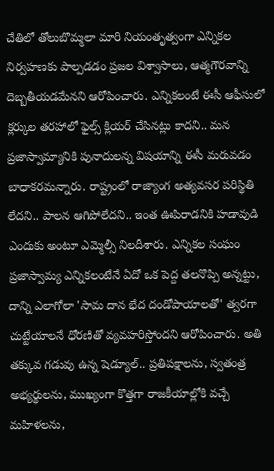చేతిలో తోలుబొమ్మ‌లా మారి నియంతృత్వంగా ఎన్నిక‌ల నిర్వ‌హ‌ణ‌కు పాల్ప‌డ‌డం ప్ర‌జ‌ల విశ్వాసాలు, ఆత్మ‌గౌర‌వాన్ని దెబ్బ‌తీయ‌డ‌మేన‌ని ఆరోపించారు. ఎన్నికలంటే ఈసీ ఆఫీసులో క్లర్కుల త‌ర‌హాలో ఫైల్స్ క్లియ‌ర్ చేసిన‌ట్లు కాద‌ని.. మన ప్రజాస్వామ్యానికి పునాదులన్న విష‌యాన్ని ఈసీ మ‌రువ‌డం బాధాక‌ర‌మ‌న్నారు. రాష్ట్రంలో రాజ్యాంగ అత్య‌వ‌స‌ర ప‌రిస్థితి లేద‌ని.. పాల‌న ఆగిపోలేద‌ని.. ఇంత ఊపిరాడ‌నికి హ‌డావుడి ఎందుకు అంటూ ఎమ్మెల్సీ నిల‌దీశారు. ఎన్నికల సంఘం ప్రజాస్వామ్య ఎన్నికలంటేనే ఏదో ఒక పెద్ద తలనొప్పి అన్నట్టు, దాన్ని ఎలాగోలా 'సామ దాన భేద దండోపాయాలతో' త్వరగా చుట్టేయాలనే ధోరణితో వ్య‌వ‌హ‌రిస్తోంద‌ని ఆరోపించారు. అతి తక్కువ గడువు ఉన్న షెడ్యూల్.. ప్రతిపక్షాలను, స్వతంత్ర అభ్యర్థులను, ముఖ్యంగా కొత్తగా రాజకీయాల్లోకి వచ్చే మహిళలను,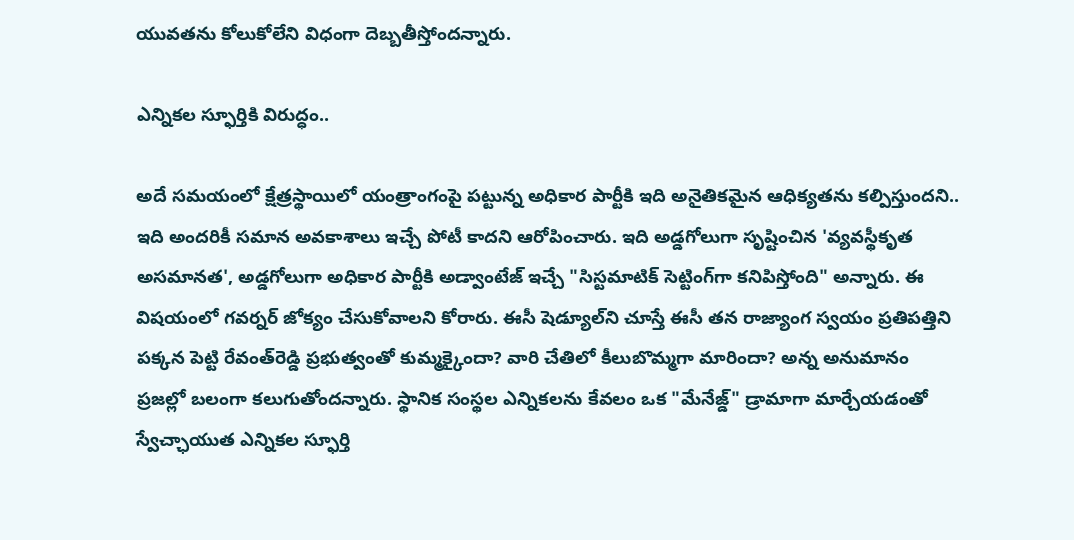యువతను కోలుకోలేని విధంగా దెబ్బ‌తీస్తోంద‌న్నారు.

ఎన్నిక‌ల స్ఫూర్తికి విరుద్ధం..

అదే సమయంలో క్షేత్రస్థాయిలో యంత్రాంగంపై పట్టున్న అధికార పార్టీకి ఇది అనైతికమైన ఆధిక్యతను క‌ల్పిస్తుంద‌ని.. ఇది అందరికీ సమాన అవకాశాలు ఇచ్చే పోటీ కాద‌ని ఆరోపించారు. ఇది అడ్డగోలుగా సృష్టించిన 'వ్యవస్థీకృత అసమానత', అడ్డగోలుగా అధికార పార్టీకి అడ్వాంటేజ్ ఇచ్చే "సిస్టమాటిక్ సెట్టింగ్‌గా క‌నిపిస్తోంది" అన్నారు. ఈ విష‌యంలో గ‌వ‌ర్న‌ర్ జోక్యం చేసుకోవాల‌ని కోరారు. ఈసీ షెడ్యూల్‌ని చూస్తే ఈసీ త‌న రాజ్యాంగ స్వ‌యం ప్ర‌తిప‌త్తిని ప‌క్క‌న పెట్టి రేవంత్‌రెడ్డి ప్ర‌భుత్వంతో కుమ్మ‌క్కైందా? వారి చేతిలో కీలుబొమ్మ‌గా మారిందా? అన్న అనుమానం ప్రజల్లో బలంగా కలుగుతోంద‌న్నారు. స్థానిక సంస్థల ఎన్నికలను కేవలం ఒక "మేనేజ్డ్" డ్రామాగా మార్చేయడంతో స్వేచ్ఛాయుత ఎన్నికల స్ఫూర్తి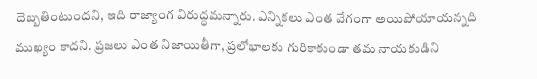దెబ్బతింటుంద‌ని, ఇది రాజ్యాంగ విరుద్ధమ‌న్నారు. ఎన్నికలు ఎంత వేగంగా అయిపోయాయన్నది ముఖ్యం కాద‌ని. ప్రజలు ఎంత నిజాయితీగా, ప్రలోభాలకు గురికాకుండా తమ నాయకుడిని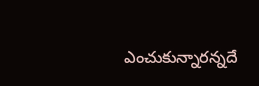ఎంచుకున్నారన్నదే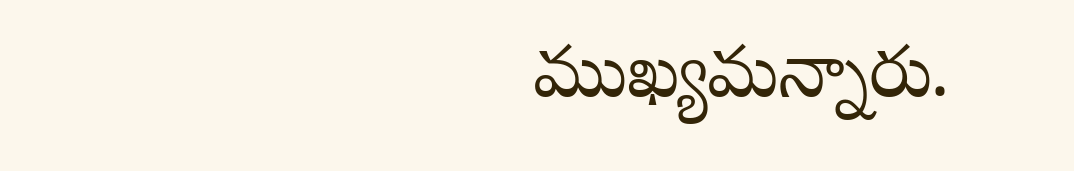ముఖ్యమ‌న్నారు.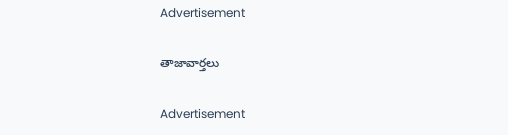Advertisement

తాజావార్తలు

Advertisement